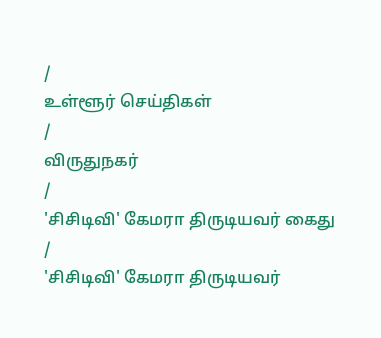/
உள்ளூர் செய்திகள்
/
விருதுநகர்
/
'சிசிடிவி' கேமரா திருடியவர் கைது
/
'சிசிடிவி' கேமரா திருடியவர்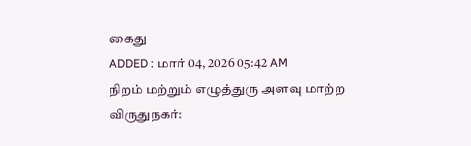கைது
ADDED : மார் 04, 2026 05:42 AM
நிறம் மற்றும் எழுத்துரு அளவு மாற்ற
விருதுநகர்: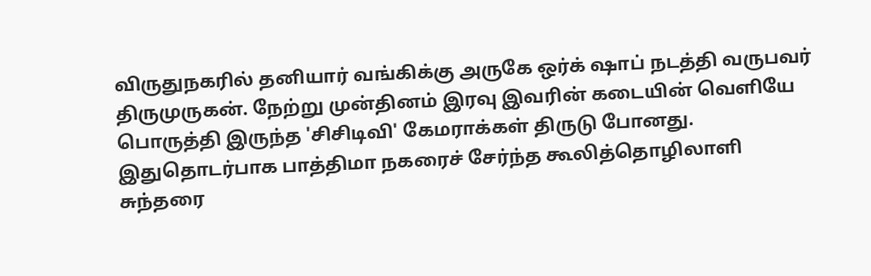விருதுநகரில் தனியார் வங்கிக்கு அருகே ஒர்க் ஷாப் நடத்தி வருபவர் திருமுருகன். நேற்று முன்தினம் இரவு இவரின் கடையின் வெளியே பொருத்தி இருந்த 'சிசிடிவி' கேமராக்கள் திருடு போனது.
இதுதொடர்பாக பாத்திமா நகரைச் சேர்ந்த கூலித்தொழிலாளி சுந்தரை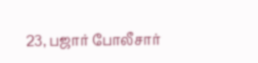23, பஜார் போலீசார்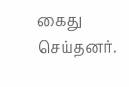கைது செய்தனர்.